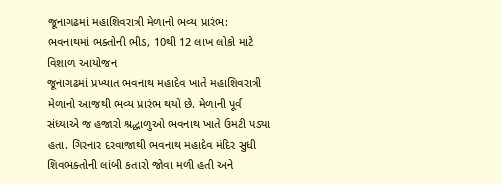જૂનાગઢમાં મહાશિવરાત્રી મેળાનો ભવ્ય પ્રારંભ: ભવનાથમાં ભક્તોની ભીડ, 10થી 12 લાખ લોકો માટે વિશાળ આયોજન
જૂનાગઢમાં પ્રખ્યાત ભવનાથ મહાદેવ ખાતે મહાશિવરાત્રી મેળાનો આજથી ભવ્ય પ્રારંભ થયો છે. મેળાની પૂર્વ સંધ્યાએ જ હજારો શ્રદ્ધાળુઓ ભવનાથ ખાતે ઉમટી પડ્યા હતા. ગિરનાર દરવાજાથી ભવનાથ મહાદેવ મંદિર સુધી શિવભક્તોની લાંબી કતારો જોવા મળી હતી અને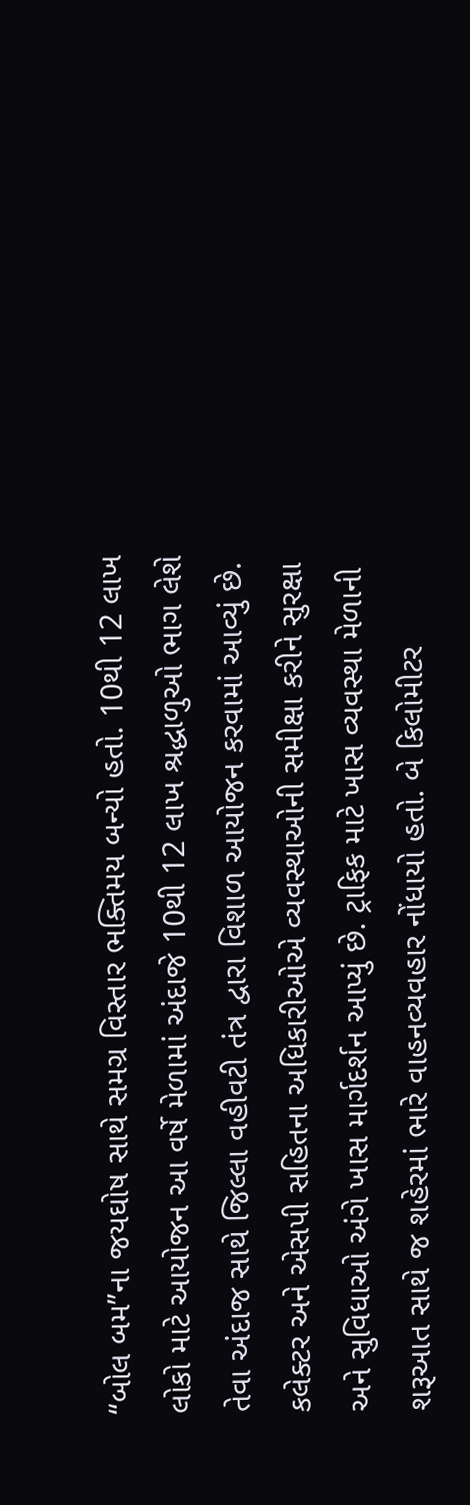“બોલ બમ”ના જયઘોષ સાથે સમગ્ર વિસ્તાર ભક્તિમય બન્યો હતો. 10થી 12 લાખ લોકો માટે આયોજન આ વર્ષે મેળામાં અંદાજે 10થી 12 લાખ શ્રદ્ધાળુઓ ભાગ લેશે તેવા અંદાજ સાથે જિલ્લા વહીવટી તંત્ર દ્વારા વિશાળ આયોજન કરવામાં આવ્યું છે. કલેક્ટર અને એસપી સહિતના અધિકારીઓએ વ્યવસ્થાઓની સમીક્ષા કરીને સુરક્ષા અને સુવિધાઓ અંગે ખાસ માર્ગદર્શન આપ્યું છે. ટ્રાફિક માટે ખાસ વ્યવસ્થા મેળાની શરૂઆત સાથે જ શહેરમાં ભારે વાહનવ્યવહાર નોંધાયો હતો. બે કિલોમીટર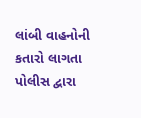લાંબી વાહનોની કતારો લાગતા પોલીસ દ્વારા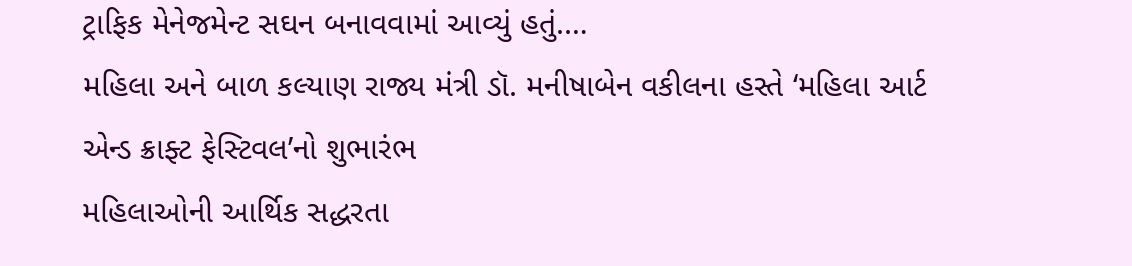ટ્રાફિક મેનેજમેન્ટ સઘન બનાવવામાં આવ્યું હતું.…
મહિલા અને બાળ કલ્યાણ રાજ્ય મંત્રી ડૉ. મનીષાબેન વકીલના હસ્તે ‘મહિલા આર્ટ એન્ડ ક્રાફ્ટ ફેસ્ટિવલ’નો શુભારંભ
મહિલાઓની આર્થિક સદ્ધરતા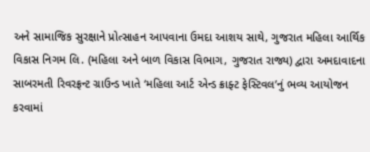અને સામાજિક સુરક્ષાને પ્રોત્સાહન આપવાના ઉમદા આશય સાથે, ગુજરાત મહિલા આર્થિક વિકાસ નિગમ લિ. (મહિલા અને બાળ વિકાસ વિભાગ, ગુજરાત રાજ્ય) દ્વારા અમદાવાદના સાબરમતી રિવરફ્રન્ટ ગ્રાઉન્ડ ખાતે ‘મહિલા આર્ટ એન્ડ ક્રાફ્ટ ફેસ્ટિવલ’નું ભવ્ય આયોજન કરવામાં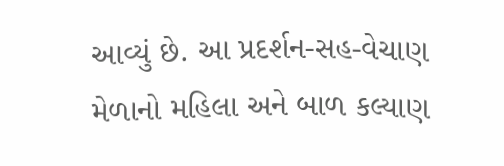આવ્યું છે. આ પ્રદર્શન-સહ-વેચાણ મેળાનો મહિલા અને બાળ કલ્યાણ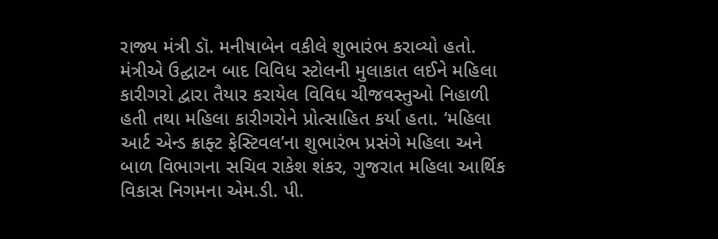રાજ્ય મંત્રી ડૉ. મનીષાબેન વકીલે શુભારંભ કરાવ્યો હતો. મંત્રીએ ઉદ્ઘાટન બાદ વિવિધ સ્ટોલની મુલાકાત લઈને મહિલા કારીગરો દ્વારા તૈયાર કરાયેલ વિવિધ ચીજવસ્તુઓ નિહાળી હતી તથા મહિલા કારીગરોને પ્રોત્સાહિત કર્યા હતા. ‘મહિલા આર્ટ એન્ડ ક્રાફ્ટ ફેસ્ટિવલ’ના શુભારંભ પ્રસંગે મહિલા અને બાળ વિભાગના સચિવ રાકેશ શંકર, ગુજરાત મહિલા આર્થિક વિકાસ નિગમના એમ.ડી. પી.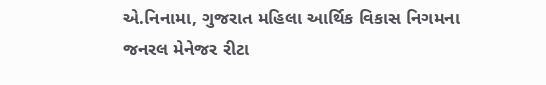એ.નિનામા, ગુજરાત મહિલા આર્થિક વિકાસ નિગમના જનરલ મેનેજર રીટા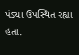પંડ્યા ઉપસ્થિત રહ્યા હતા.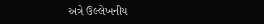અત્રે ઉલ્લેખનીય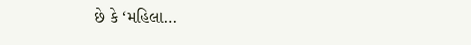છે કે ‘મહિલા…